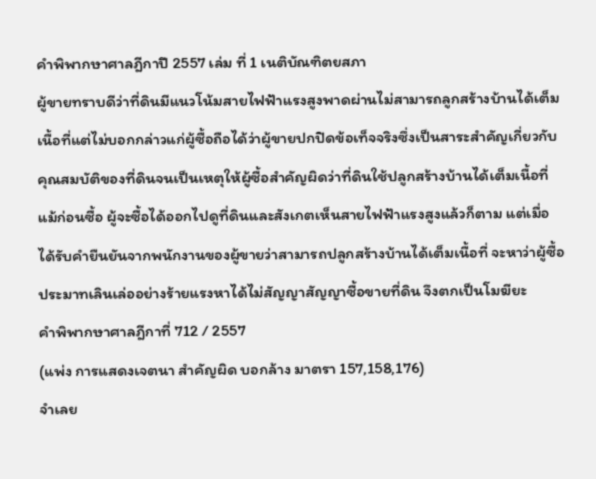คำพิพากษาศาลฎีกาปี 2557 เล่ม ที่ 1 เนติบัณฑิตยสภา
ผู้ขายทราบดีว่าที่ดินมีแนวโน้มสายไฟฟ้าแรงสูงพาดผ่านไม่สามารถลูกสร้างบ้านได้เต็มเนื้อที่แต่ไม่บอกกล่าวแก่ผู้ซื้อถือได้ว่าผู้ขายปกปิดข้อเท็จจริงซึ่งเป็นสาระสำคัญเกี่ยวกับคุณสมบัติของที่ดินจนเป็นเหตุให้ผู้ซื้อสำคัญผิดว่าที่ดินใช้ปลูกสร้างบ้านได้เต็มเนื้อที่ แม้ก่อนซื้อ ผู้จะซื้อได้ออกไปดูที่ดินและสังเกตเห็นสายไฟฟ้าแรงสูงแล้วก็ตาม แต่เมื่อได้รับคำยืนยันจากพนักงานของผู้ขายว่าสามารถปลูกสร้างบ้านได้เต็มเนื้อที่ จะหาว่าผู้ซื้อประมาทเลินเล่ออย่างร้ายแรงหาได้ไม่สัญญาสัญญาซื้อขายที่ดิน จึงตกเป็นโมฆียะ
คำพิพากษาศาลฎีกาที่ 712 / 2557
(แพ่ง การแสดงเจตนา สำคัญผิด บอกล้าง มาตรา 157,158,176)
จำเลย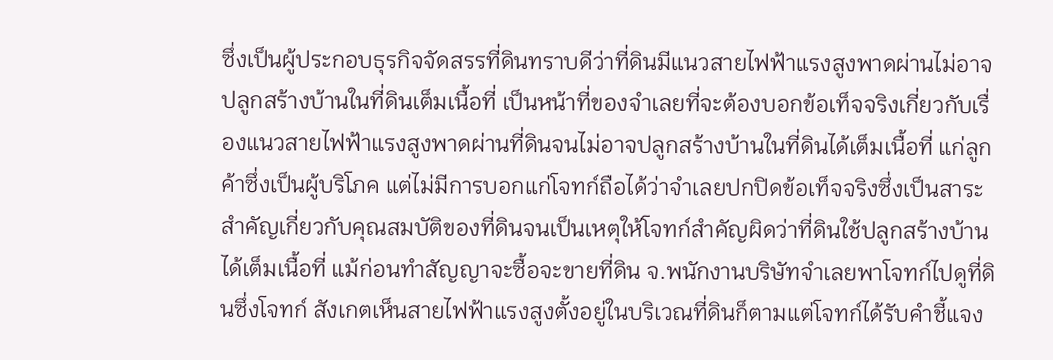ซึ่งเป็นผู้ประกอบธุรกิจจัดสรรที่ดินทราบดีว่าที่ดินมีแนวสายไฟฟ้าแรงสูงพาดผ่านไม่อาจปลูกสร้างบ้านในที่ดินเต็มเนื้อที่ เป็นหน้าที่ของจำเลยที่จะต้องบอกข้อเท็จจริงเกี่ยวกับเรื่องแนวสายไฟฟ้าแรงสูงพาดผ่านที่ดินจนไม่อาจปลูกสร้างบ้านในที่ดินได้เต็มเนื้อที่ แก่ลูกค้าซึ่งเป็นผู้บริโภค แต่ไม่มีการบอกแก่โจทก์ถือได้ว่าจำเลยปกปิดข้อเท็จจริงซึ่งเป็นสาระสำคัญเกี่ยวกับคุณสมบัติของที่ดินจนเป็นเหตุให้โจทก์สำคัญผิดว่าที่ดินใช้ปลูกสร้างบ้านได้เต็มเนื้อที่ แม้ก่อนทำสัญญาจะซื้อจะขายที่ดิน จ.พนักงานบริษัทจำเลยพาโจทก์ไปดูที่ดินซึ่งโจทก์ สังเกตเห็นสายไฟฟ้าแรงสูงตั้งอยู่ในบริเวณที่ดินก็ตามแต่โจทก์ได้รับคำชี้แจง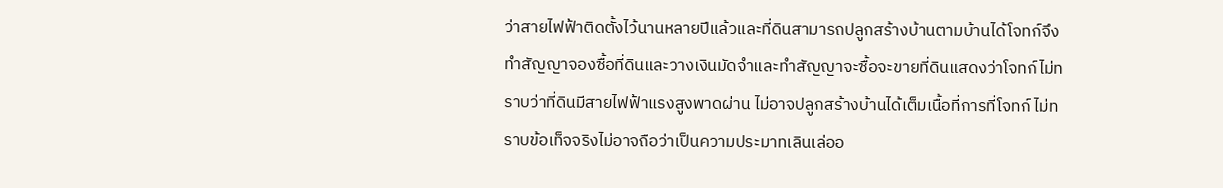ว่าสายไฟฟ้าติดตั้งไว้นานหลายปีแล้วและที่ดินสามารถปลูกสร้างบ้านตามบ้านได้โจทก์จึงทำสัญญาจองซื้อที่ดินและวางเงินมัดจำและทำสัญญาจะซื้อจะขายที่ดินแสดงว่าโจทก์ไม่ทราบว่าที่ดินมีสายไฟฟ้าแรงสูงพาดผ่าน ไม่อาจปลูกสร้างบ้านได้เต็มเนื้อที่การที่โจทก์ ไม่ทราบข้อเท็จจริงไม่อาจถือว่าเป็นความประมาทเลินเล่ออ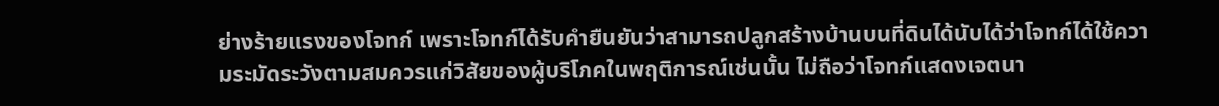ย่างร้ายแรงของโจทก์ เพราะโจทก์ได้รับคำยืนยันว่าสามารถปลูกสร้างบ้านบนที่ดินได้นับได้ว่าโจทก์ได้ใช้ความระมัดระวังตามสมควรแก่วิสัยของผู้บริโภคในพฤติการณ์เช่นนั้น ไม่ถือว่าโจทก์แสดงเจตนา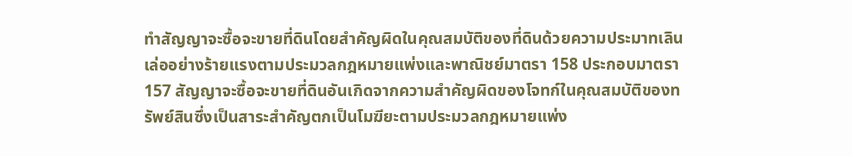ทำสัญญาจะซื้อจะขายที่ดินโดยสำคัญผิดในคุณสมบัติของที่ดินด้วยความประมาทเลินเล่ออย่างร้ายแรงตามประมวลกฎหมายแพ่งและพาณิชย์มาตรา 158 ประกอบมาตรา 157 สัญญาจะซื้อจะขายที่ดินอันเกิดจากความสำคัญผิดของโจทก์ในคุณสมบัติของทรัพย์สินซึ่งเป็นสาระสำคัญตกเป็นโมฆียะตามประมวลกฎหมายแพ่ง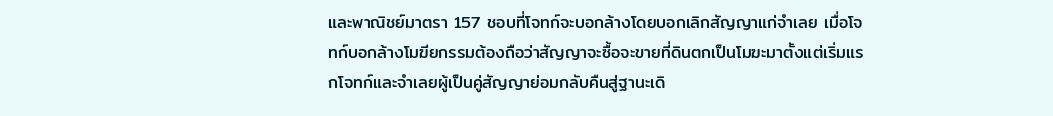และพาณิชย์มาตรา 157 ชอบที่โจทก์จะบอกล้างโดยบอกเลิกสัญญาแก่จำเลย เมื่อโจทก์บอกล้างโมฆียกรรมต้องถือว่าสัญญาจะซื้อจะขายที่ดินตกเป็นโมฆะมาตั้งแต่เริ่มแรกโจทก์และจำเลยผู้เป็นคู่สัญญาย่อมกลับคืนสู่ฐานะเดิ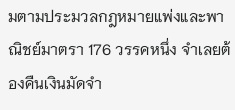มตามประมวลกฎหมายแพ่งและพาณิชย์มาตรา 176 วรรคหนึ่ง จำเลยต้องคืนเงินมัดจำ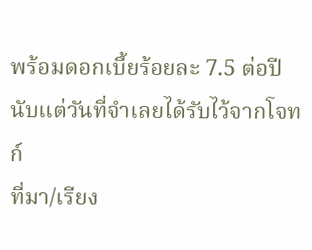พร้อมดอกเบี้ยร้อยละ 7.5 ต่อปีนับแต่วันที่จำเลยได้รับไว้จากโจทก์
ที่มา/เรียง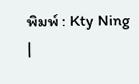พิมพ์ : Kty Ning
|